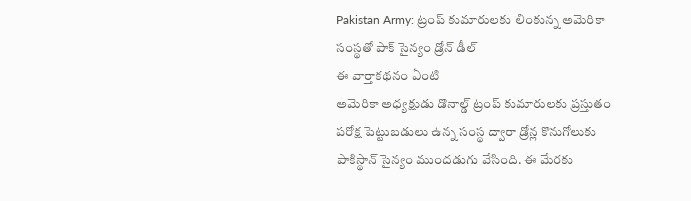Pakistan Army: ట్రంప్ కుమారులకు లింకున్న అమెరికా సంస్థతో పాక్ సైన్యం డ్రోన్ డీల్
ఈ వార్తాకథనం ఏంటి
అమెరికా అధ్యక్షుడు డొనాల్డ్ ట్రంప్ కుమారులకు ప్రస్తుతం పరోక్ష పెట్టుబడులు ఉన్న సంస్థ ద్వారా డ్రోన్ల కొనుగోలుకు పాకిస్థాన్ సైన్యం ముందడుగు వేసింది. ఈ మేరకు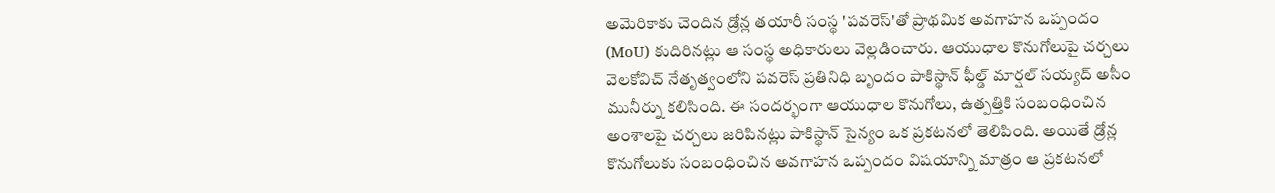అమెరికాకు చెందిన డ్రోన్ల తయారీ సంస్థ 'పవరెస్'తో ప్రాథమిక అవగాహన ఒప్పందం (MoU) కుదిరినట్లు ఆ సంస్థ అధికారులు వెల్లడించారు. ఆయుధాల కొనుగోలుపై చర్చలు వెలకోవిచ్ నేతృత్వంలోని పవరెస్ ప్రతినిధి బృందం పాకిస్థాన్ ఫీల్డ్ మార్షల్ సయ్యద్ అసీం మునీర్ను కలిసింది. ఈ సందర్భంగా ఆయుధాల కొనుగోలు, ఉత్పత్తికి సంబంధించిన అంశాలపై చర్చలు జరిపినట్లు పాకిస్థాన్ సైన్యం ఒక ప్రకటనలో తెలిపింది. అయితే డ్రోన్ల కొనుగోలుకు సంబంధించిన అవగాహన ఒప్పందం విషయాన్ని మాత్రం ఆ ప్రకటనలో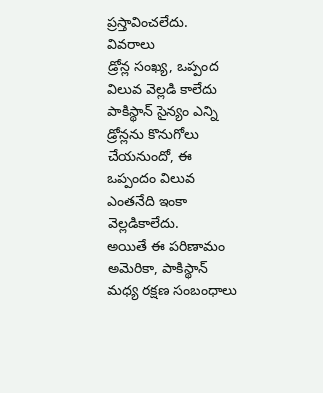ప్రస్తావించలేదు.
వివరాలు
డ్రోన్ల సంఖ్య, ఒప్పంద విలువ వెల్లడి కాలేదు
పాకిస్థాన్ సైన్యం ఎన్ని డ్రోన్లను కొనుగోలు చేయనుందో, ఈ ఒప్పందం విలువ ఎంతనేది ఇంకా వెల్లడికాలేదు.
అయితే ఈ పరిణామం అమెరికా, పాకిస్థాన్ మధ్య రక్షణ సంబంధాలు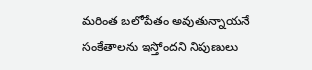మరింత బలోపేతం అవుతున్నాయనే సంకేతాలను ఇస్తోందని నిపుణులు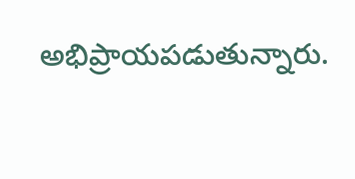అభిప్రాయపడుతున్నారు.